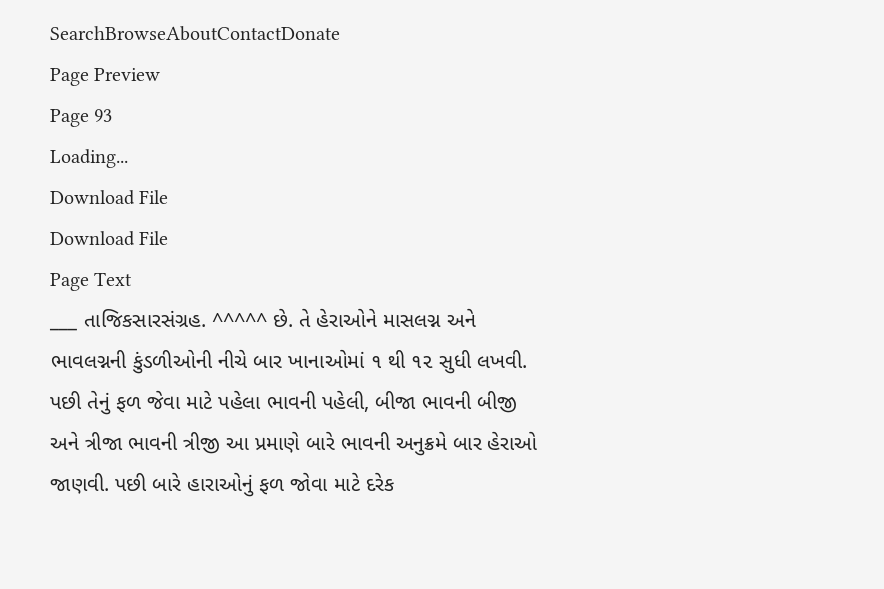SearchBrowseAboutContactDonate
Page Preview
Page 93
Loading...
Download File
Download File
Page Text
___ તાજિકસારસંગ્રહ. ^^^^^ છે. તે હેરાઓને માસલગ્ન અને ભાવલગ્નની કુંડળીઓની નીચે બાર ખાનાઓમાં ૧ થી ૧૨ સુધી લખવી. પછી તેનું ફળ જેવા માટે પહેલા ભાવની પહેલી, બીજા ભાવની બીજી અને ત્રીજા ભાવની ત્રીજી આ પ્રમાણે બારે ભાવની અનુક્રમે બાર હેરાઓ જાણવી. પછી બારે હારાઓનું ફળ જોવા માટે દરેક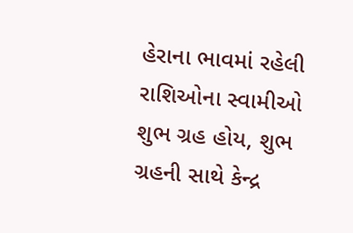હેરાના ભાવમાં રહેલી રાશિઓના સ્વામીઓ શુભ ગ્રહ હોય, શુભ ગ્રહની સાથે કેન્દ્ર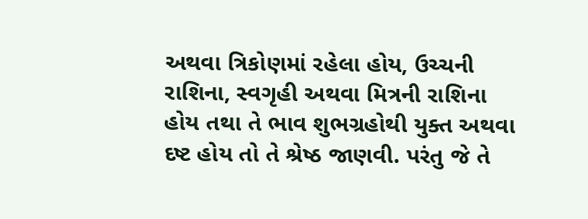અથવા ત્રિકોણમાં રહેલા હોય, ઉચ્ચની રાશિના, સ્વગૃહી અથવા મિત્રની રાશિના હોય તથા તે ભાવ શુભગ્રહોથી યુક્ત અથવા દષ્ટ હોય તો તે શ્રેષ્ઠ જાણવી. પરંતુ જે તે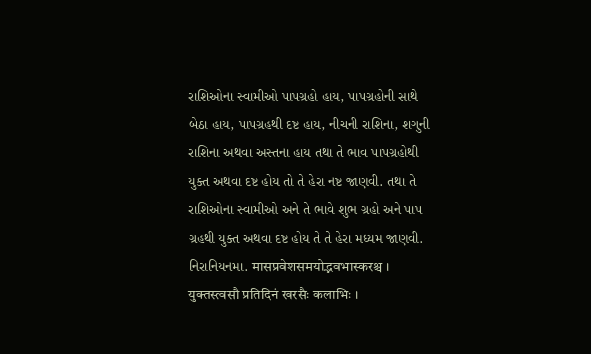રાશિઓના સ્વામીઓ પાપગ્રહો હાય, પાપગ્રહોની સાથે બેઠા હાય, પાપગ્રહથી દષ્ટ હાય, નીચની રાશિના, શગુની રાશિના અથવા અસ્તના હાય તથા તે ભાવ પાપગ્રહોથી યુક્ત અથવા દષ્ટ હોય તો તે હેરા નષ્ટ જાણવી. તથા તે રાશિઓના સ્વામીઓ અને તે ભાવે શુભ ગ્રહો અને પાપ ગ્રહથી યુક્ત અથવા દષ્ટ હોય તે તે હેરા મધ્યમ જાણવી. નિરાનિયનમા. मासप्रवेशसमयोद्भवभास्करश्च । युक्तस्त्वसौ प्रतिदिनं खरसैः कलाभिः ।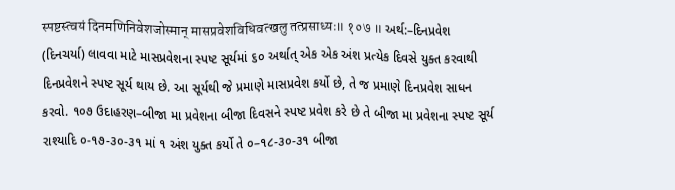स्पष्टस्त्वयं दिनमणिनिवेशजोस्मान् मासप्रवेशविधिवत्खलु तत्प्रसाध्यः॥ १०७ ॥ અર્થ:–દિનપ્રવેશ (દિનચર્યા) લાવવા માટે માસપ્રવેશના સ્પષ્ટ સૂર્યમાં ૬૦ અર્થાત્ એક એક અંશ પ્રત્યેક દિવસે યુક્ત કરવાથી દિનપ્રવેશને સ્પષ્ટ સૂર્ય થાય છે. આ સૂર્યથી જે પ્રમાણે માસપ્રવેશ કર્યો છે, તે જ પ્રમાણે દિનપ્રવેશ સાધન કરવો. ૧૦૭ ઉદાહરણ–બીજા મા પ્રવેશના બીજા દિવસને સ્પષ્ટ પ્રવેશ કરે છે તે બીજા મા પ્રવેશના સ્પષ્ટ સૂર્ય રાશ્યાદિ ૦-૧૭-૩૦-૩૧ માં ૧ અંશ યુક્ત કર્યો તે ૦–૧૮-૩૦-૩૧ બીજા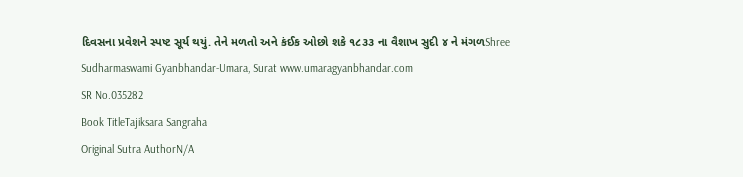દિવસના પ્રવેશને સ્પષ્ટ સૂર્ય થયું. તેને મળતો અને કંઈક ઓછો શકે ૧૮૩૩ ના વૈશાખ સુદી ૪ ને મંગળShree Sudharmaswami Gyanbhandar-Umara, Surat www.umaragyanbhandar.com
SR No.035282
Book TitleTajiksara Sangraha
Original Sutra AuthorN/A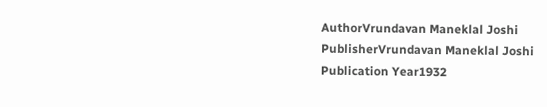AuthorVrundavan Maneklal Joshi
PublisherVrundavan Maneklal Joshi
Publication Year1932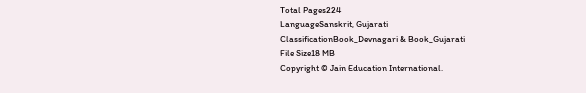Total Pages224
LanguageSanskrit, Gujarati
ClassificationBook_Devnagari & Book_Gujarati
File Size18 MB
Copyright © Jain Education International.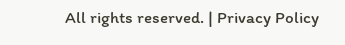All rights reserved. | Privacy Policy